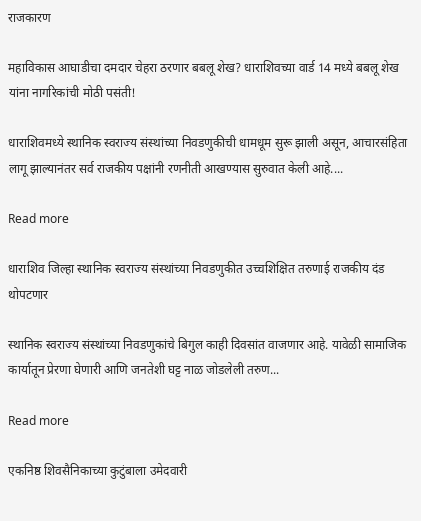राजकारण

महाविकास आघाडीचा दमदार चेहरा ठरणार बबलू शेख? धाराशिवच्या वार्ड 14 मध्ये बबलू शेख यांना नागरिकांची मोठी पसंती!

धाराशिवमध्ये स्थानिक स्वराज्य संस्थांच्या निवडणुकीची धामधूम सुरू झाली असून, आचारसंहिता लागू झाल्यानंतर सर्व राजकीय पक्षांनी रणनीती आखण्यास सुरुवात केली आहे....

Read more

धाराशिव जिल्हा स्थानिक स्वराज्य संस्थांच्या निवडणुकीत उच्चशिक्षित तरुणाई राजकीय दंड थोपटणार

स्थानिक स्वराज्य संस्थांच्या निवडणुकांचे बिगुल काही दिवसांत वाजणार आहे. यावेळी सामाजिक कार्यातून प्रेरणा घेणारी आणि जनतेशी घट्ट नाळ जोडलेली तरुण...

Read more

एकनिष्ठ शिवसैनिकाच्या कुटुंबाला उमेदवारी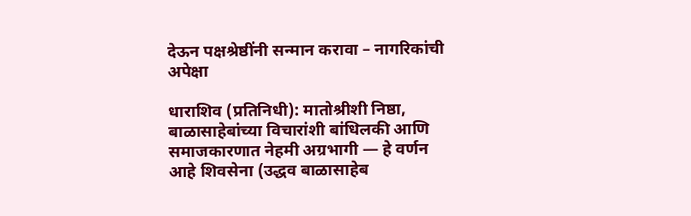देऊन पक्षश्रेष्ठींनी सन्मान करावा – नागरिकांची अपेक्षा

धाराशिव (प्रतिनिधी): मातोश्रीशी निष्ठा, बाळासाहेबांच्या विचारांशी बांधिलकी आणि समाजकारणात नेहमी अग्रभागी — हे वर्णन आहे शिवसेना (उद्धव बाळासाहेब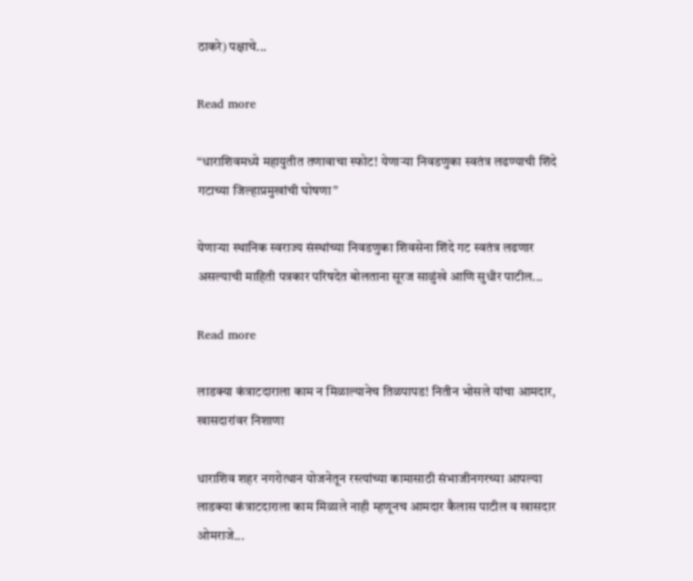ठाकरे) पक्षाचे...

Read more

“धाराशिवमध्ये महायुतीत तणावाचा स्फोट! येणाऱ्या निवडणुका स्वतंत्र लढण्याची शिंदे गटाच्या जिल्हाप्रमुखांची घोषणा”

येणाऱ्या स्थानिक स्वराज्य संस्थांच्या निवडणुका शिवसेना शिंदे गट स्वतंत्र लढणार असल्याची माहिती पत्रकार परिषदेत बोलताना सूरज साळुंखे आणि सुधीर पाटील...

Read more

लाडक्या कंत्राटदाराला काम न मिळाल्यानेच तिळपापड! नितीन भोसले यांचा आमदार, खासदारांवर निशाणा

धाराशिव शहर नगरोत्थान योजनेतून रस्त्यांच्या कामासाठी संभाजीनगरच्या आपल्या लाडक्या कंत्राटदाराला काम मिळाले नाही म्हणूनच आमदार कैलास पाटील व खासदार ओमराजे...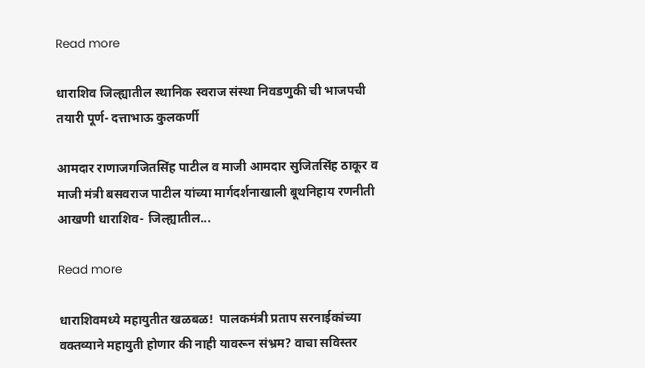Read more

धाराशिव जिल्ह्यातील स्थानिक स्वराज संस्था निवडणुकी ची भाजपची तयारी पूर्ण- दत्ताभाऊ कुलकर्णी

आमदार राणाजगजितसिंह पाटील व माजी आमदार सुजितसिंह ठाकूर व माजी मंत्री बसवराज पाटील यांच्या मार्गदर्शनाखाली बूथनिहाय रणनीती आखणी धाराशिव- जिल्ह्यातील...

Read more

धाराशिवमध्ये महायुतीत खळबळ!  पालकमंत्री प्रताप सरनाईकांच्या वक्तव्याने महायुती होणार की नाही यावरून संभ्रम? वाचा सविस्तर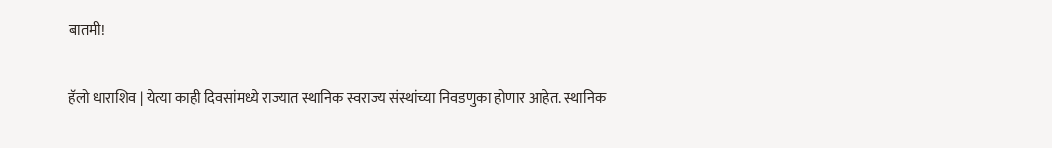बातमी!

हॅलो धाराशिव | येत्या काही दिवसांमध्ये राज्यात स्थानिक स्वराज्य संस्थांच्या निवडणुका होणार आहेत. स्थानिक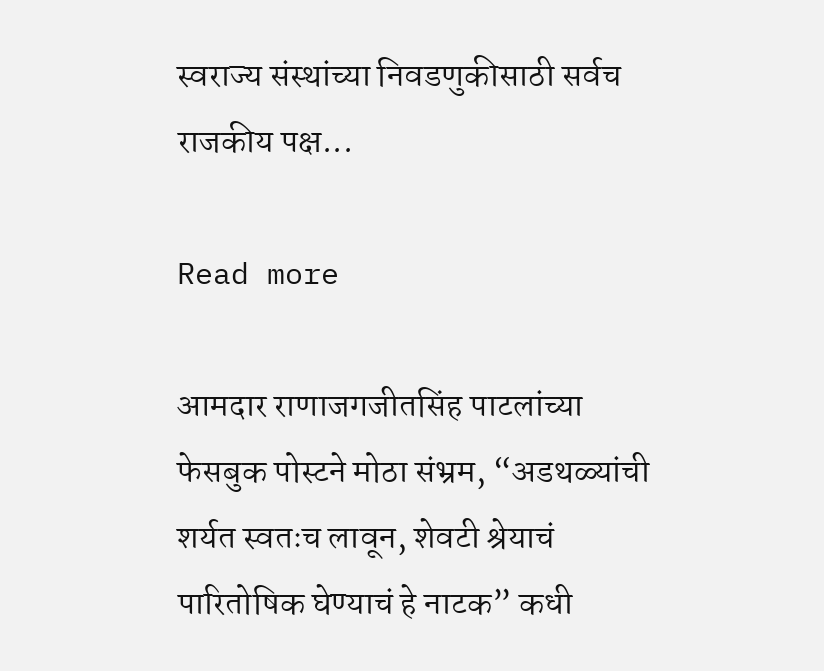स्वराज्य संस्थांच्या निवडणुकीसाठी सर्वच राजकीय पक्ष...

Read more

आमदार राणाजगजीतसिंह पाटलांच्या फेसबुक पोस्टने मोठा संभ्रम, “अडथळ्यांची शर्यत स्वतःच लावून, शेवटी श्रेयाचं पारितोषिक घेण्याचं हे नाटक” कधी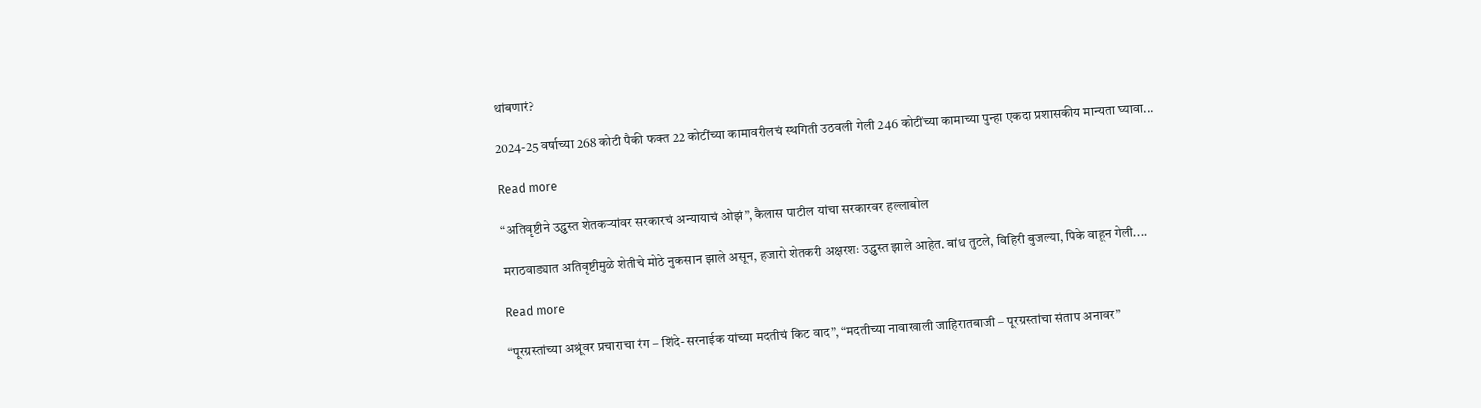थांबणारं?

2024-25 वर्षाच्या 268 कोटी पैकी फक्त 22 कोटींच्या कामावरीलचं स्थगिती उठवली गेली 246 कोटींच्या कामाच्या पुन्हा एकदा प्रशासकीय मान्यता घ्यावा...

Read more

“अतिवृष्टीने उद्ध्वस्त शेतकऱ्यांवर सरकारचं अन्यायाचं ओझं”, कैलास पाटील यांचा सरकारवर हल्लाबोल

मराठवाड्यात अतिवृष्टीमुळे शेतीचे मोठे नुकसान झाले असून, हजारो शेतकरी अक्षरशः उद्ध्वस्त झाले आहेत. बांध तुटले, विहिरी बुजल्या, पिके वाहून गेली....

Read more

“पूरग्रस्तांच्या अश्रूंवर प्रचाराचा रंग – शिंदे-सरनाईक यांच्या मदतीचं किट वाद”, “मदतीच्या नावाखाली जाहिरातबाजी – पूरग्रस्तांचा संताप अनावर”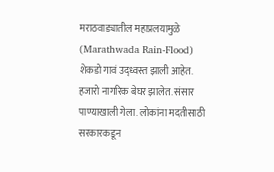मराठवाड्यातील महाप्रलयामुळे (Marathwada Rain-Flood) शेकडो गावं उद्ध्वस्त झाली आहेत. हजारो नागरिक बेघर झालेत. संसार पाण्याखाली गेला. लोकांना मदतीसाठी सरकारकडून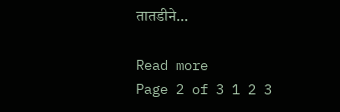तातडीने...

Read more
Page 2 of 3 1 2 3